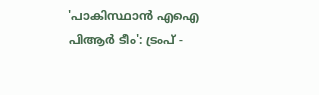'പാകിസ്ഥാൻ എഐ പിആർ ടീം': ട്രംപ് -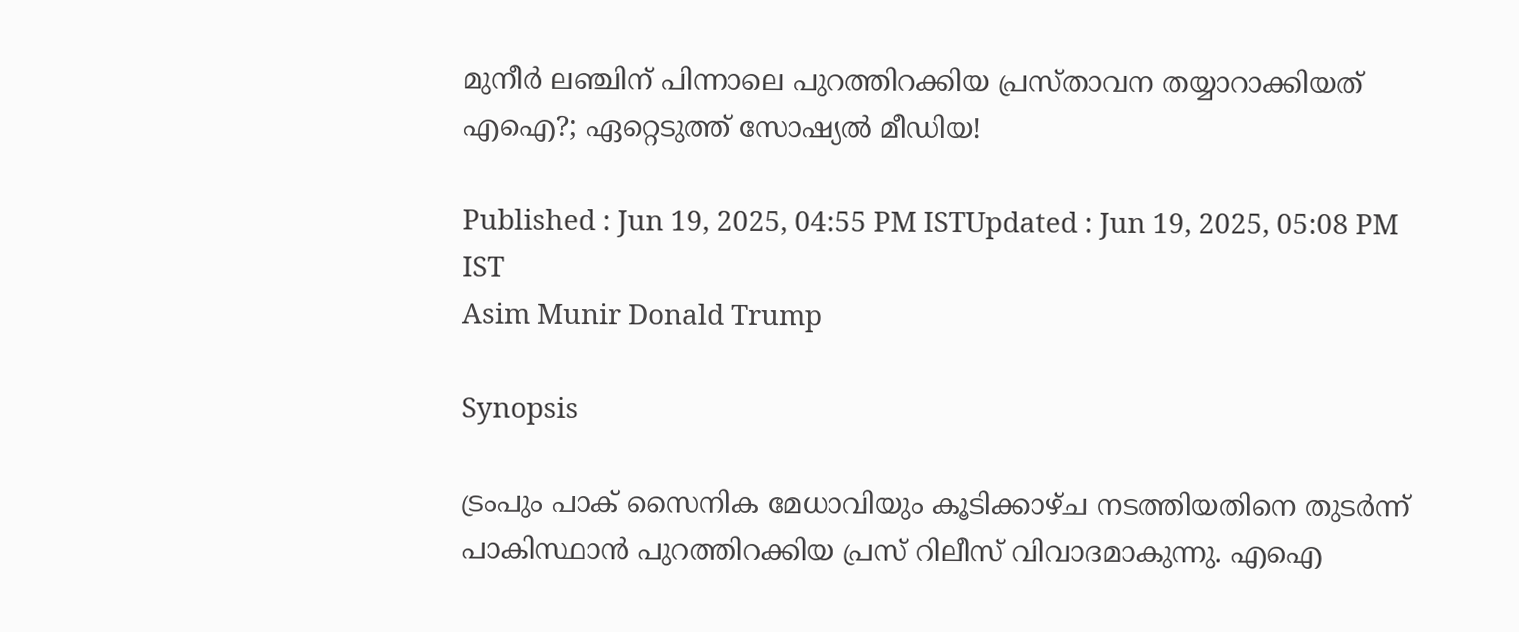മുനീർ ലഞ്ചിന് പിന്നാലെ പുറത്തിറക്കിയ പ്രസ്താവന തയ്യാറാക്കിയത് എഐ?; ഏറ്റെടുത്ത് സോഷ്യൽ മീഡിയ!

Published : Jun 19, 2025, 04:55 PM ISTUpdated : Jun 19, 2025, 05:08 PM IST
Asim Munir Donald Trump

Synopsis

ട്രംപും പാക് സൈനിക മേധാവിയും കൂടിക്കാഴ്ച നടത്തിയതിനെ തുടർന്ന് പാകിസ്ഥാൻ പുറത്തിറക്കിയ പ്രസ് റിലീസ് വിവാദമാകുന്നു. എഐ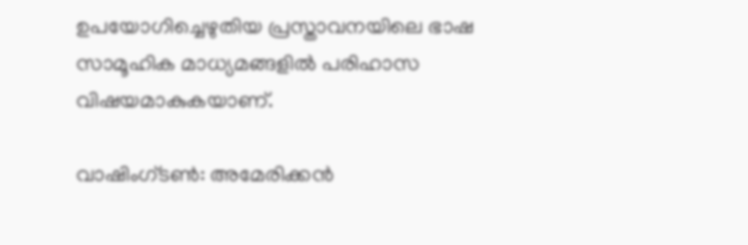ഉപയോഗിച്ചെഴുതിയ പ്രസ്താവനയിലെ ഭാഷ സാമൂഹിക മാധ്യമങ്ങളിൽ പരിഹാസ വിഷയമാകുകയാണ്.

വാഷിംഗ്ടണ്‍: അമേരിക്കൻ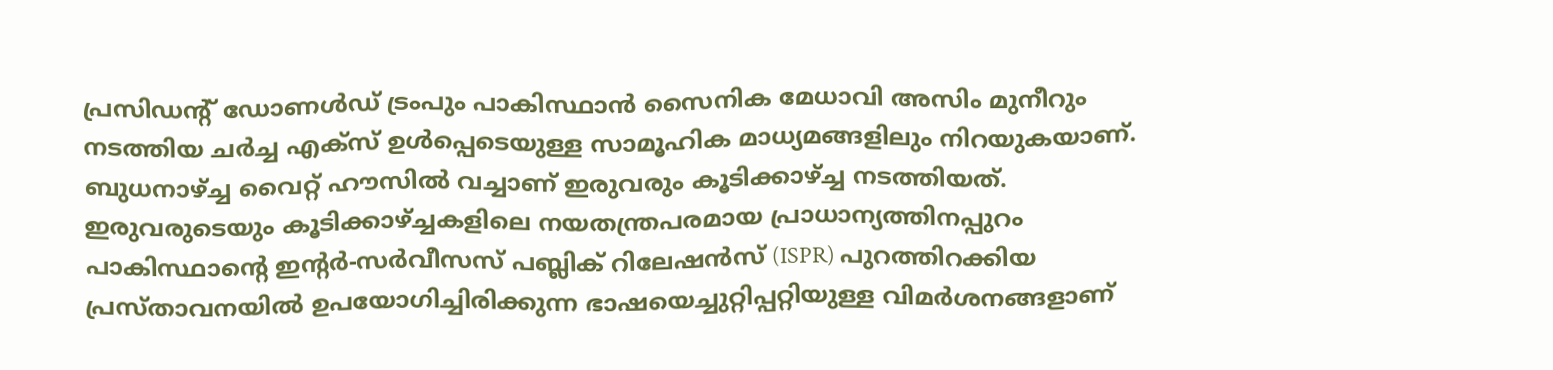പ്രസിഡന്റ് ഡോണൾഡ് ട്രംപും പാകിസ്ഥാൻ സൈനിക മേധാവി അസിം മുനീറും നടത്തിയ ചർച്ച എക്സ് ഉൾപ്പെടെയുള്ള സാമൂഹിക മാധ്യമങ്ങളിലും നിറയുകയാണ്. ബുധനാഴ്ച്ച വൈറ്റ് ഹൗസിൽ വച്ചാണ് ഇരുവരും കൂടിക്കാഴ്ച്ച നടത്തിയത്. ഇരുവരുടെയും കൂടിക്കാഴ്ച്ചകളിലെ നയതന്ത്രപരമായ പ്രാധാന്യത്തിനപ്പുറം പാകിസ്ഥാന്റെ ഇന്റർ-സർവീസസ് പബ്ലിക് റിലേഷൻസ് (ISPR) പുറത്തിറക്കിയ പ്രസ്താവനയിൽ ഉപയോഗിച്ചിരിക്കുന്ന ഭാഷയെച്ചുറ്റിപ്പറ്റിയുള്ള വിമർശനങ്ങളാണ്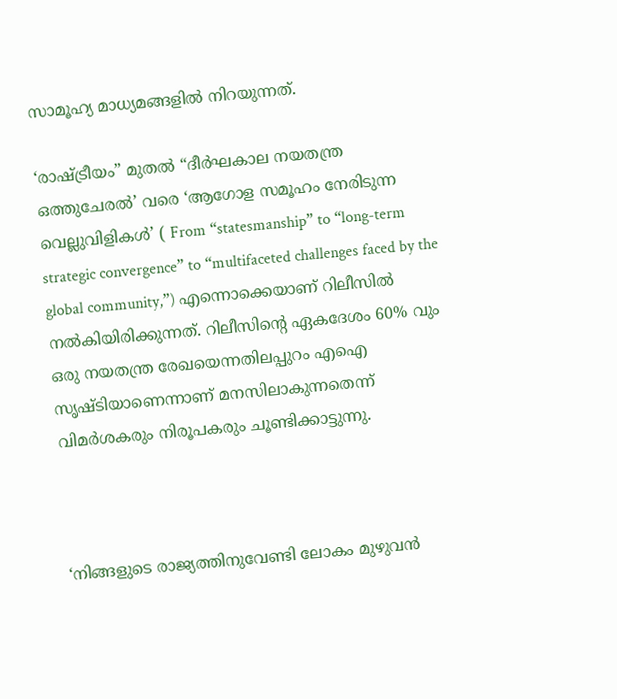സാമൂഹ്യ മാധ്യമങ്ങളിൽ നിറയുന്നത്.

‘രാഷ്ട്രീയം” മുതൽ “ദീർഘകാല നയതന്ത്ര ഒത്തുചേരൽ’ വരെ ‘ആഗോള സമൂഹം നേരിടുന്ന വെല്ലുവിളികൾ’ ( From “statesmanship” to “long-term strategic convergence” to “multifaceted challenges faced by the global community,”) എന്നൊക്കെയാണ് റിലീസിൽ നൽകിയിരിക്കുന്നത്. റിലീസിന്റെ ഏകദേശം 60% വും ഒരു നയതന്ത്ര രേഖയെന്നതിലപ്പുറം എഐ സൃഷ്ടിയാണെന്നാണ് മനസിലാകുന്നതെന്ന് വിമർശകരും നിരൂപകരും ചൂണ്ടിക്കാട്ടുന്നു.



‘നിങ്ങളുടെ രാജ്യത്തിനുവേണ്ടി ലോകം മുഴുവൻ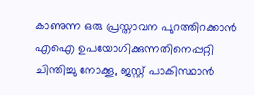കാണുന്ന ഒരു പ്രസ്താവന പുറത്തിറക്കാൻ എഐ ഉപയോഗിക്കുന്നതിനെപ്പറ്റി ചിന്തിച്ചു നോക്കൂ, ജസ്റ്റ് പാകിസ്ഥാൻ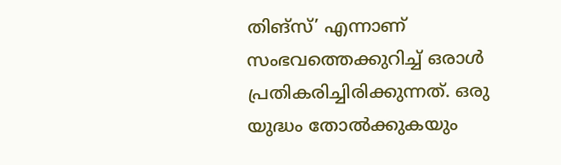തിങ്സ്’ എന്നാണ് സംഭവത്തെക്കുറിച്ച് ഒരാൾ പ്രതികരിച്ചിരിക്കുന്നത്. ഒരു യുദ്ധം തോൽക്കുകയും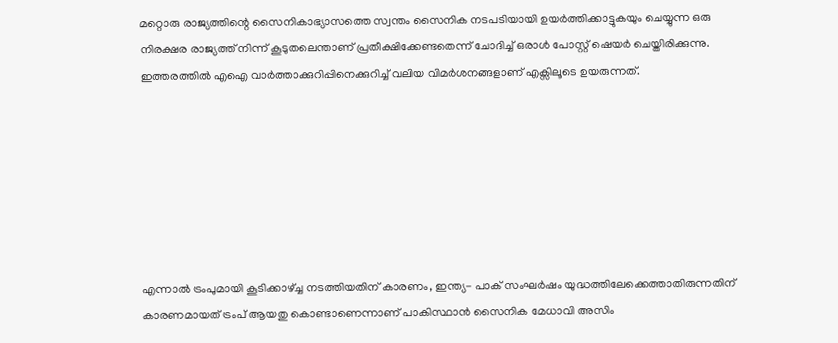മറ്റൊരു രാജ്യത്തിന്റെ സൈനികാഭ്യാസത്തെ സ്വന്തം സൈനിക നടപടിയായി ഉയ‍ർത്തിക്കാട്ടുകയും ചെയ്യുന്ന ഒരു നിരക്ഷര രാജ്യത്ത് നിന്ന് കൂടുതലെന്താണ് പ്രതീക്ഷിക്കേണ്ടതെന്ന് ചോദിച്ച് ഒരാൾ പോസ്റ്റ് ഷെയർ ചെയ്തിരിക്കുന്നു. ഇത്തരത്തിൽ എഐ വാർത്താക്കുറിപ്പിനെക്കുറിച്ച് വലിയ വിമർശനങ്ങളാണ് എക്സിലൂടെ ഉയരുന്നത്.







എന്നാൽ ട്രംപുമായി കൂടിക്കാഴ്ച്ച നടത്തിയതിന് കാരണം, ഇന്ത്യ- പാക് സംഘർഷം യുദ്ധത്തിലേക്കെത്താതിരുന്നതിന് കാരണമായത് ട്രംപ് ആയതു കൊണ്ടാണെന്നാണ് പാകിസ്ഥാൻ സൈനിക മേധാവി അസിം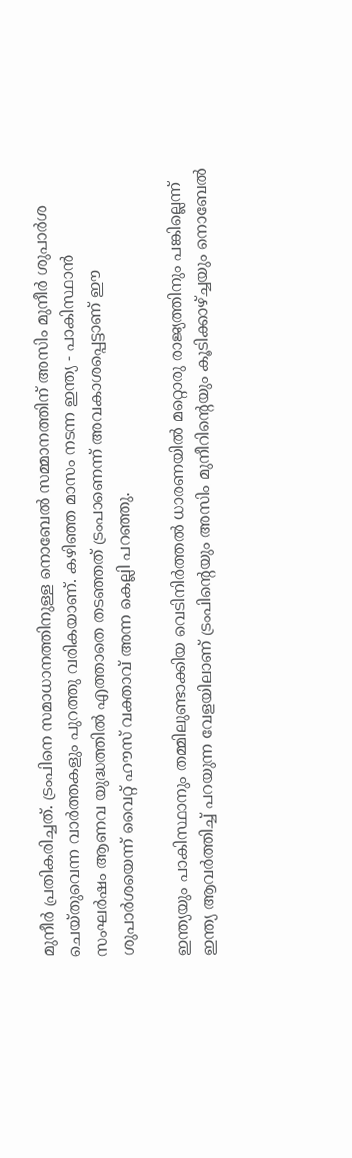മുനീ‍ർ പ്രതികരിച്ചത്. ട്രംപിനെ സമാധാനത്തിനുള്ള നൊബേൽ സമ്മാനത്തിന് അസിം മുനീർ ശുപാർശ ചെയ്തുവെന്ന വാർത്തകളും പുറത്തു വരികയാണ്. കഴിഞ്ഞ മാസം നടന്ന ഇന്ത്യ - പാകിസ്ഥാൻ സംഘർഷം ആണവ യുദ്ധത്തിൽ എത്താതെ തടഞ്ഞത് ട്രംപാണെന്ന് അവകാശപ്പെട്ടാണ് ഈ ശുപാർശയെന്ന് വൈറ്റ് ഹൗസ് വക്താവ് അന്ന കെല്ലി പറഞ്ഞു.

ഇന്ത്യയും പാകിസ്ഥാനും തമ്മിലുണ്ടാക്കിയ വെടിനിർത്തൽ ധാരണയിൽ മറ്റൊരു രാജ്യത്തിനും പങ്കില്ലെന്ന് ഇന്ത്യ ആവ‌ർത്തിച്ച് പറയുന്ന വേളയിലാണ് ട്രംപിന്റെയും അസിം മുനീറിന്റെയും കൂടിക്കാഴ്ച്ചയും നൊബേൽ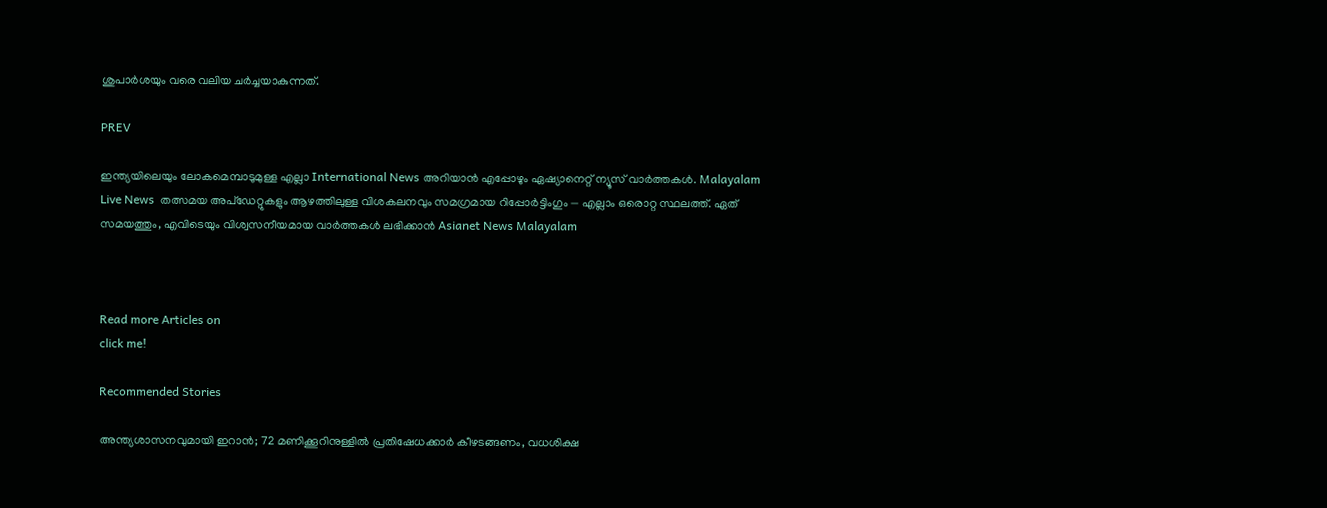ശുപാർശയും വരെ വലിയ ചർച്ചയാകുന്നത്.

PREV

ഇന്ത്യയിലെയും ലോകമെമ്പാടുമുള്ള എല്ലാ International News അറിയാൻ എപ്പോഴും ഏഷ്യാനെറ്റ് ന്യൂസ് വാർത്തകൾ. Malayalam Live News  തത്സമയ അപ്‌ഡേറ്റുകളും ആഴത്തിലുള്ള വിശകലനവും സമഗ്രമായ റിപ്പോർട്ടിംഗും — എല്ലാം ഒരൊറ്റ സ്ഥലത്ത്. ഏത് സമയത്തും, എവിടെയും വിശ്വസനീയമായ വാർത്തകൾ ലഭിക്കാൻ Asianet News Malayalam



Read more Articles on
click me!

Recommended Stories

അന്ത്യശാസനവുമായി ഇറാൻ; 72 മണിക്കൂറിനുള്ളിൽ പ്രതിഷേധക്കാർ കീഴടങ്ങണം, വധശിക്ഷ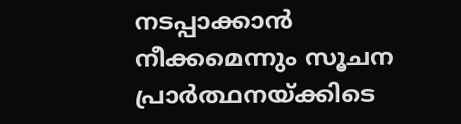നടപ്പാക്കാൻ നീക്കമെന്നും സൂചന
പ്രാർത്ഥനയ്ക്കിടെ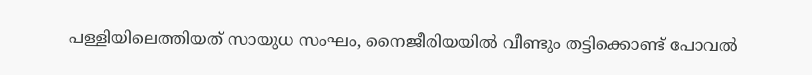പള്ളിയിലെത്തിയത് സായുധ സംഘം, നൈജീരിയയിൽ വീണ്ടും തട്ടിക്കൊണ്ട് പോവൽ